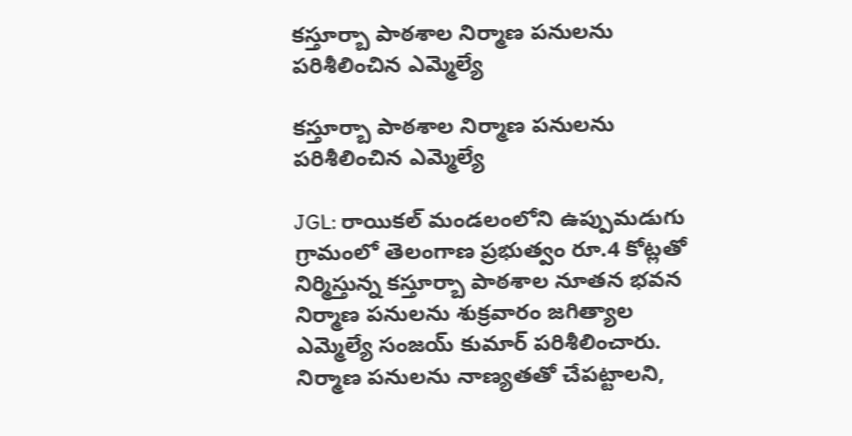కస్తూర్బా పాఠశాల నిర్మాణ పనులను పరిశీలించిన ఎమ్మెల్యే

కస్తూర్బా పాఠశాల నిర్మాణ పనులను పరిశీలించిన ఎమ్మెల్యే

JGL: రాయికల్ మండలంలోని ఉప్పుమడుగు గ్రామంలో తెలంగాణ ప్రభుత్వం రూ.4 కోట్లతో నిర్మిస్తున్న కస్తూర్బా పాఠశాల నూతన భవన నిర్మాణ పనులను శుక్రవారం జగిత్యాల ఎమ్మెల్యే సంజయ్ కుమార్ పరిశీలించారు. నిర్మాణ పనులను నాణ్యతతో చేపట్టాలని,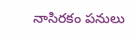నాసిరకం పనులు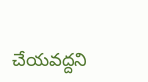చేయవద్దని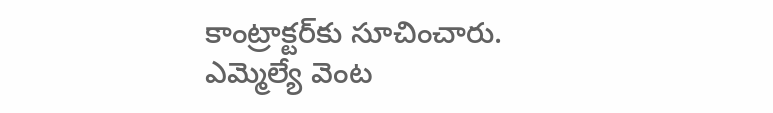కాంట్రాక్టర్‌కు సూచించారు. ఎమ్మెల్యే వెంట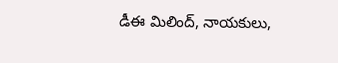డీఈ మిలింద్, నాయకులు,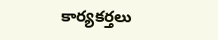కార్యకర్తలు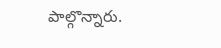పాల్గొన్నారు.